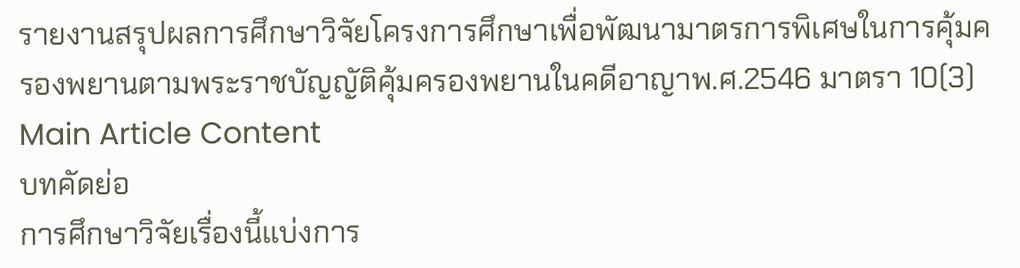รายงานสรุปผลการศึกษาวิจัยโครงการศึกษาเพื่อพัฒนามาตรการพิเศษในการคุ้มครองพยานตามพระราชบัญญัติคุ้มครองพยานในคดีอาญาพ.ศ.2546 มาตรา 10(3)
Main Article Content
บทคัดย่อ
การศึกษาวิจัยเรื่องนี้แบ่งการ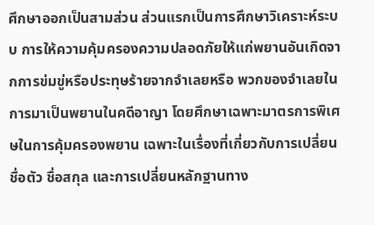ศึกษาออกเป็นสามส่วน ส่วนแรกเป็นการศึกษาวิเคราะห์ระบบ การให้ความคุ้มครองความปลอดภัยให้แก่พยานอันเกิดจากการข่มขู่หรือประทุษร้ายจากจำเลยหรือ พวกของจำเลยในการมาเป็นพยานในคดีอาญา โดยศึกษาเฉพาะมาตรการพิเศษในการคุ้มครองพยาน เฉพาะในเรื่องที่เกี่ยวกับการเปลี่ยนชื่อตัว ชื่อสกุล และการเปลี่ยนหลักฐานทาง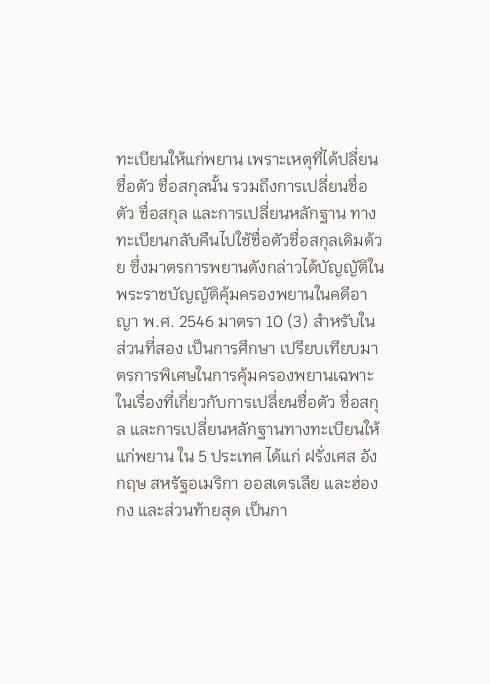ทะเบียนให้แก่พยาน เพราะเหตุที่ได้ปลี่ยนชื่อตัว ชื่อสกุลนั้น รวมถึงการเปลี่ยนชื่อตัว ชื่อสกุล และการเปลี่ยนหลักฐาน ทางทะเบียนกลับคืนไปใช้ชื่อตัวชื่อสกุลเดิมด้วย ซึ่งมาตรการพยานดังกล่าวได้บัญญัติในพระราชบัญญัติคุ้มครองพยานในคดีอาญา พ.ศ. 2546 มาตรา 10 (3) สำหรับในส่วนที่สอง เป็นการศึกษา เปรียบเทียบมาตรการพิเศษในการคุ้มครองพยานเฉพาะในเรื่องที่เกี่ยวกับการเปลี่ยนชื่อตัว ชื่อสกุล และการเปลี่ยนหลักฐานทางทะเบียนให้แก่พยาน ใน 5 ประเทศ ได้แก่ ฝรั่งเศส อังกฤษ สหรัฐอเมริกา ออสเตรเลีย และฮ่องกง และส่วนท้ายสุด เป็นกา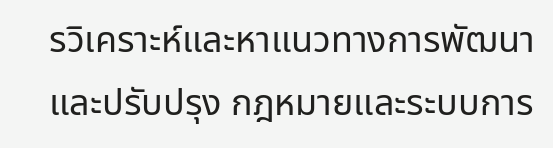รวิเคราะห์และหาแนวทางการพัฒนาและปรับปรุง กฎหมายและระบบการ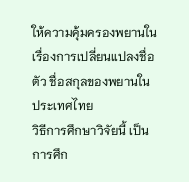ให้ความคุ้มครองพยานในเรื่องการเปลี่ยนแปลงชื่อตัว ชื่อสกุลของพยานใน ประเทศไทย
วิธีการศึกษาวิจัยนี้ เป็นการศึก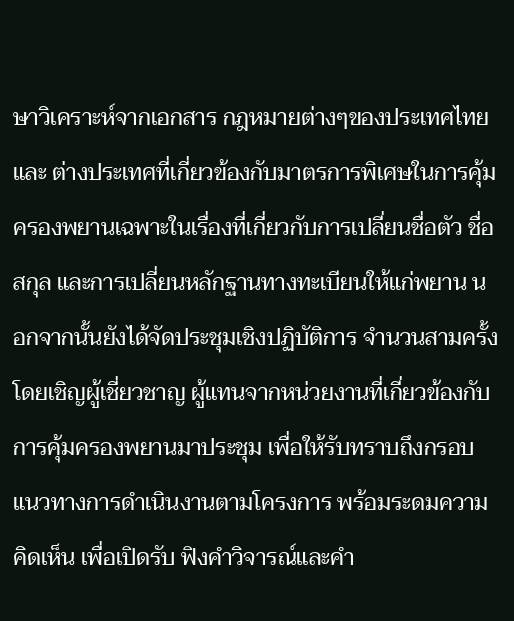ษาวิเคราะห์จากเอกสาร กฎหมายต่างๆของประเทศไทยและ ต่างประเทศที่เกี่ยวข้องกับมาตรการพิเศษในการคุ้มครองพยานเฉพาะในเรื่องที่เกี่ยวกับการเปลี่ยนชื่อตัว ชื่อสกุล และการเปลี่ยนหลักฐานทางทะเบียนให้แก่พยาน นอกจากนั้นยังได้จัดประชุมเชิงปฏิบัติการ จำนวนสามครั้ง โดยเชิญผู้เชี่ยวชาญ ผู้แทนจากหน่วยงานที่เกี่ยวข้องกับการคุ้มครองพยานมาประชุม เพื่อให้รับทราบถึงกรอบแนวทางการดำเนินงานตามโครงการ พร้อมระดมความคิดเห็น เพื่อเปิดรับ ฟิงคำวิจารณ์และคำ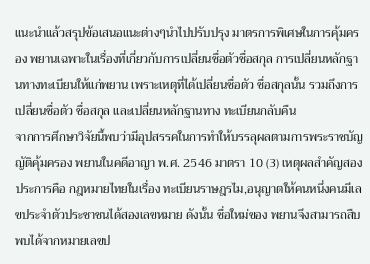แนะนำแล้วสรุปข้อเสนอแนะต่างๆนำไปปรับปรุง มาตรการพิเศษในการคุ้มครอง พยานเฉพาะในเรื่องที่เกี่ยวกับการเปลี่ยนชื่อตัวชื่อสกุล การเปลี่ยนหลักฐานทางทะเบียนให้แก่พยาน เพราะเหตุที่ได้เปลี่ยนชื่อตัว ชื่อสกุลนั้น รวมถึงการเปลี่ยนชื่อตัว ชื่อสกุล และเปลี่ยนหลักฐานทาง ทะเบียนกลับคืน
จากการศึกษาวิจัยนี้พบว่ามีอุปสรรคในการทำให้บรรลุผลตามการพระราชบัญญัติคุ้มครอง พยานในคดีอาญา พ.ศ. 2546 มาตรา 10 (3) เหตุผลสำคัญสองประการคือ กฎหมายไทยในเรื่อง ทะเบียนราษฎรไม,อนุญาตให้คนหนึ่งคนมีเลขประจำตัวประชาชนได้สองเลขหมาย ดังนั้น ชื่อใหม่ของ พยานจึงสามารถสืบพบได้จากหมายเลขป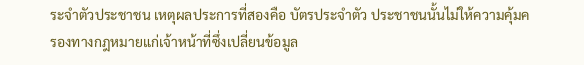ระจำตัวประชาชน เหตุผลประการที่สองคือ บัตรประจำตัว ประชาชนนั้นไม่ให้ความคุ้มครองทางกฎหมายแก่เจ้าหน้าที่ซึ่งเปลี่ยนข้อมูล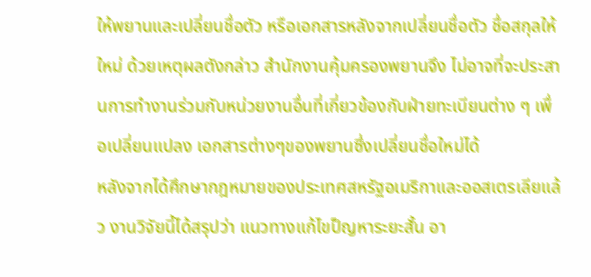ให้พยานและเปลี่ยนชื่อตัว หรือเอกสารหลังจากเปลี่ยนชื่อตัว ชื่อสกุลให้ใหม่ ด้วยเหตุผลตังกล่าว สำนักงานคุ้มครองพยานจึง ไม่อาจที่จะประสานการทำงานร่วมกับหน่วยงานอื่นที่เกี่ยวข้องกับฝ่ายทะเบียนต่าง ๆ เพื่อเปลี่ยนแปลง เอกสารต่างๆของพยานซึ่งเปลี่ยนชื่อใหม่ได้
หลังจากได้ศึกษากฎหมายของประเทศสหรัฐอเมริกาและออสเตรเลียแล้ว งานวิจัยนี้ได้สรุปว่า แนวทางแก้ไขป็ญหาระยะสั้น อา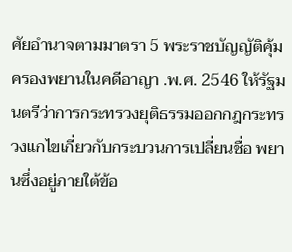ศัยอำนาจตามมาตรา 5 พระราชบัญญัติคุ้มครองพยานในคดีอาญา .พ.ศ. 2546 ให้รัฐมนตรีว่าการกระทรวงยุติธรรมออกกฎกระทรวงแกไขเกี่ยวกับกระบวนการเปลี่ยนชื่อ พยานซึ่งอยู่ภายใต้ข้อ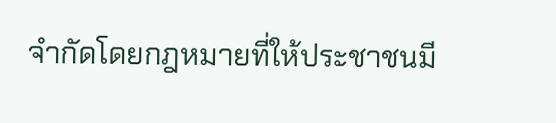จำกัดโดยกฎหมายที่ให้ประชาชนมี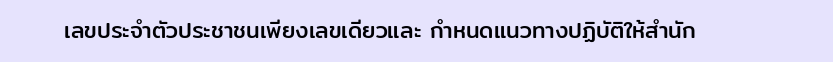เลขประจำตัวประชาชนเพียงเลขเดียวและ กำหนดแนวทางปฏิบัติให้สำนัก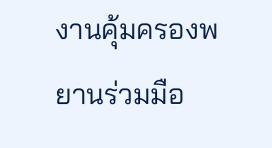งานคุ้มครองพยานร่วมมือ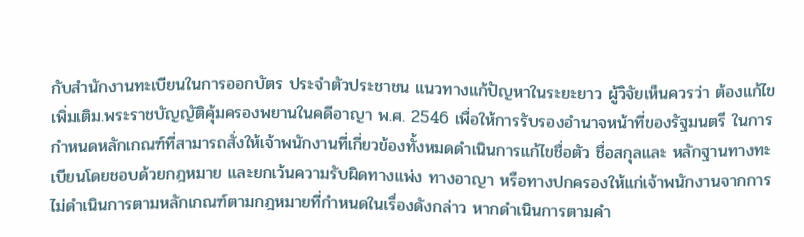กับสำนักงานทะเบียนในการออกบัตร ประจำตัวประชาชน แนวทางแก้ปัญหาในระยะยาว ผู้วิจัยเห็นควรว่า ต้องแก้ไขเพิ่มเติม.พระราชบัญญัติคุ้มครองพยานในคดีอาญา พ.ศ. 2546 เพื่อให้การรับรองอำนาจหน้าที่ของรัฐมนตรี ในการ กำหนดหลักเกณฑ์ที่สามารถสั่งให้เจ้าพนักงานที่เกี่ยวข้องทั้งหมดดำเนินการแก้ไขชื่อตัว ชื่อสกุลและ หลักฐานทางทะเบียนโดยชอบด้วยกฎหมาย และยกเว้นความรับผิดทางแพ่ง ทางอาญา หรือทางปกครองให้แก่เจ้าพนักงานจากการไม่ดำเนินการตามหลักเกณฑ์ตามกฎหมายที่กำหนดในเรื่องดังกล่าว หากดำเนินการตามคำ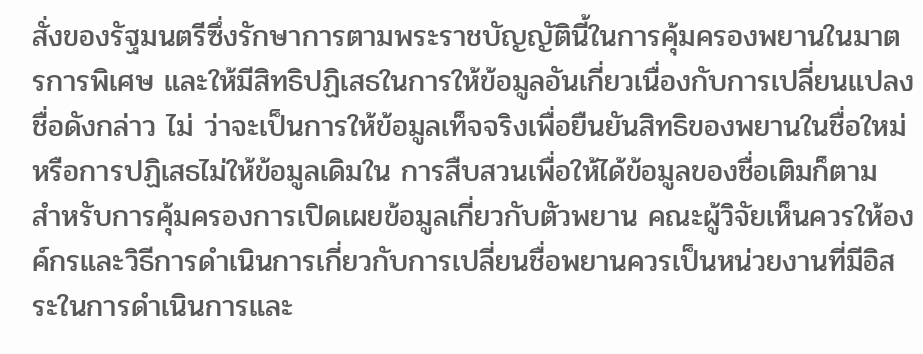สั่งของรัฐมนตรีซึ่งรักษาการตามพระราชบัญญัตินี้ในการคุ้มครองพยานในมาตรการพิเศษ และให้มีสิทธิปฏิเสธในการให้ข้อมูลอันเกี่ยวเนื่องกับการเปลี่ยนแปลงชื่อดังกล่าว ไม่ ว่าจะเป็นการให้ข้อมูลเท็จจริงเพื่อยืนยันสิทธิของพยานในชื่อใหม่หรือการปฏิเสธไม่ให้ข้อมูลเดิมใน การสืบสวนเพื่อให้ได้ข้อมูลของชื่อเติมก็ตาม
สำหรับการคุ้มครองการเปิดเผยข้อมูลเกี่ยวกับตัวพยาน คณะผู้วิจัยเห็นควรให้องค์กรและวิธีการดำเนินการเกี่ยวกับการเปลี่ยนชื่อพยานควรเป็นหน่วยงานที่มีอิสระในการดำเนินการและ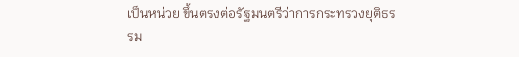เป็นหน่วย ขึ้นตรงต่อรัฐมนตรีว่าการกระทรวงยุติธรรม